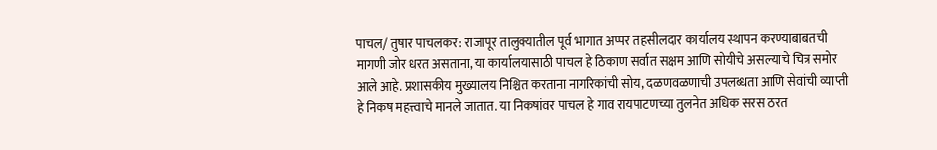पाचल/ तुषार पाचलकर: राजापूर तालुक्यातील पूर्व भागात अप्पर तहसीलदार कार्यालय स्थापन करण्याबाबतची मागणी जोर धरत असताना, या कार्यालयासाठी पाचल हे ठिकाण सर्वात सक्षम आणि सोयीचे असल्याचे चित्र समोर आले आहे. प्रशासकीय मुख्यालय निश्चित करताना नागरिकांची सोय, दळणवळणाची उपलब्धता आणि सेवांची व्याप्ती हे निकष महत्त्वाचे मानले जातात. या निकषांवर पाचल हे गाव रायपाटणच्या तुलनेत अधिक सरस ठरत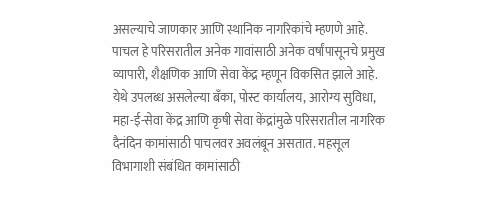असल्याचे जाणकार आणि स्थानिक नागरिकांचे म्हणणे आहे.
पाचल हे परिसरातील अनेक गावांसाठी अनेक वर्षांपासूनचे प्रमुख व्यापारी, शैक्षणिक आणि सेवा केंद्र म्हणून विकसित झाले आहे. येथे उपलब्ध असलेल्या बँका, पोस्ट कार्यालय, आरोग्य सुविधा, महा-ई-सेवा केंद्र आणि कृषी सेवा केंद्रांमुळे परिसरातील नागरिक दैनंदिन कामांसाठी पाचलवर अवलंबून असतात. महसूल विभागाशी संबंधित कामांसाठी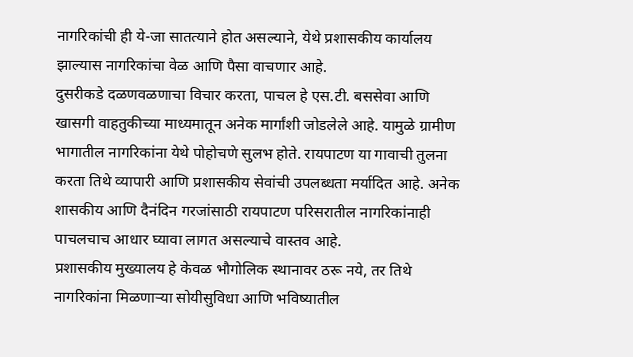नागरिकांची ही ये-जा सातत्याने होत असल्याने, येथे प्रशासकीय कार्यालय झाल्यास नागरिकांचा वेळ आणि पैसा वाचणार आहे.
दुसरीकडे दळणवळणाचा विचार करता, पाचल हे एस.टी. बससेवा आणि खासगी वाहतुकीच्या माध्यमातून अनेक मार्गांशी जोडलेले आहे. यामुळे ग्रामीण भागातील नागरिकांना येथे पोहोचणे सुलभ होते. रायपाटण या गावाची तुलना करता तिथे व्यापारी आणि प्रशासकीय सेवांची उपलब्धता मर्यादित आहे. अनेक शासकीय आणि दैनंदिन गरजांसाठी रायपाटण परिसरातील नागरिकांनाही पाचलचाच आधार घ्यावा लागत असल्याचे वास्तव आहे.
प्रशासकीय मुख्यालय हे केवळ भौगोलिक स्थानावर ठरू नये, तर तिथे नागरिकांना मिळणाऱ्या सोयीसुविधा आणि भविष्यातील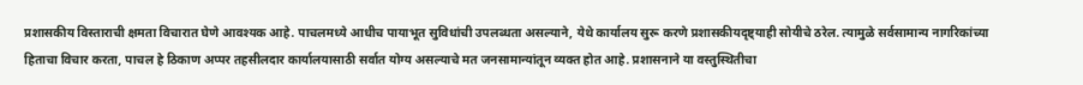प्रशासकीय विस्ताराची क्षमता विचारात घेणे आवश्यक आहे. पाचलमध्ये आधीच पायाभूत सुविधांची उपलब्धता असल्याने, येथे कार्यालय सुरू करणे प्रशासकीयदृष्ट्याही सोयीचे ठरेल. त्यामुळे सर्वसामान्य नागरिकांच्या हिताचा विचार करता, पाचल हे ठिकाण अप्पर तहसीलदार कार्यालयासाठी सर्वात योग्य असल्याचे मत जनसामान्यांतून व्यक्त होत आहे. प्रशासनाने या वस्तुस्थितीचा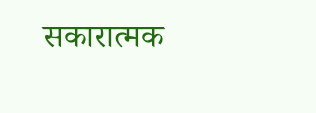सकारात्मक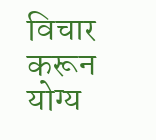विचार करून योग्य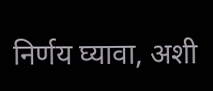निर्णय घ्यावा, अशी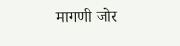मागणी जोर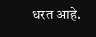धरत आहे.